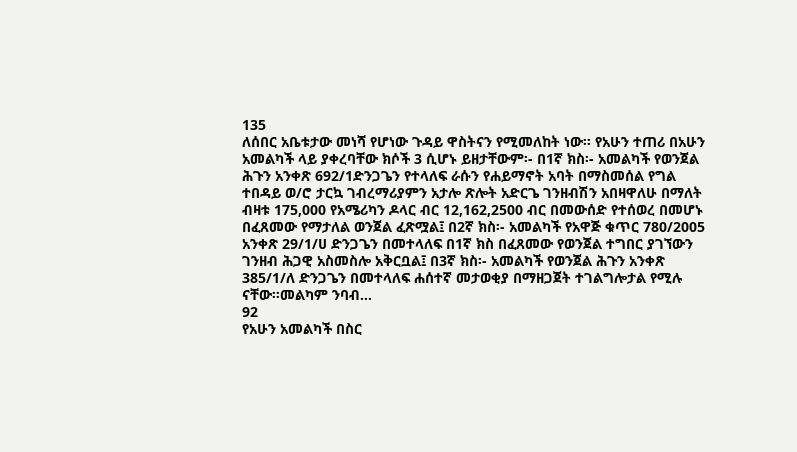135
ለሰበር አቤቱታው መነሻ የሆነው ጉዳይ ዋስትናን የሚመለከት ነው፡፡ የአሁን ተጠሪ በአሁን አመልካች ላይ ያቀረባቸው ክሶች 3 ሲሆኑ ይዘታቸውም፡- በ1ኛ ክስ፡- አመልካች የወንጀል ሕጉን አንቀጽ 692/1ድንጋጌን የተላለፍ ራሱን የሐይማኖት አባት በማስመሰል የግል ተበዳይ ወ/ሮ ታርኳ ገብረማሪያምን አታሎ ጽሎት አድርጌ ገንዘብሽን አበዛዋለሁ በማለት ብዛቱ 175,000 የአሜሪካን ዶላር ብር 12,162,2500 ብር በመውሰድ የተሰወረ በመሆኑ በፈጸመው የማታለል ወንጀል ፈጽሟል፤ በ2ኛ ክስ፡- አመልካች የአዋጅ ቁጥር 780/2005 አንቀጽ 29/1/ሀ ድንጋጌን በመተላለፍ በ1ኛ ክስ በፈጸመው የወንጀል ተግበር ያገኘውን ገንዘብ ሕጋዊ አስመስሎ አቅርቧል፤ በ3ኛ ክስ፡- አመልካች የወንጀል ሕጉን አንቀጽ 385/1/ለ ድንጋጌን በመተላለፍ ሐሰተኛ መታወቂያ በማዘጋጀት ተገልግሎታል የሚሉ ናቸው፡፡መልካም ንባብ…
92
የአሁን አመልካች በስር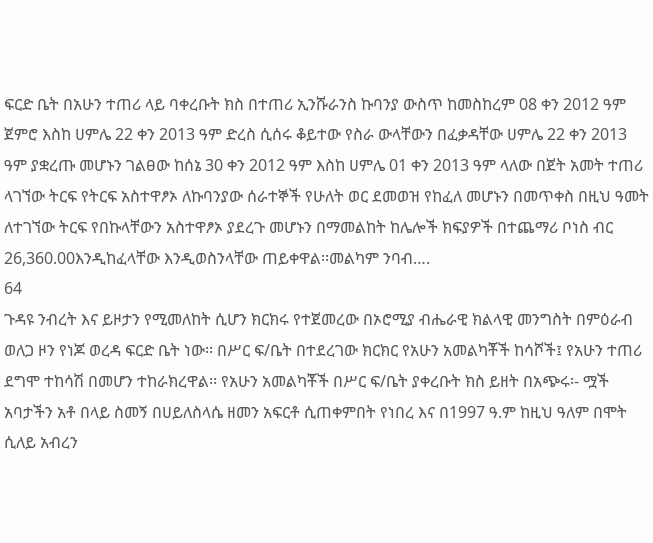ፍርድ ቤት በአሁን ተጠሪ ላይ ባቀረቡት ክስ በተጠሪ ኢንሹራንስ ኩባንያ ውስጥ ከመስከረም 08 ቀን 2012 ዓም ጀምሮ እስከ ሀምሌ 22 ቀን 2013 ዓም ድረስ ሲሰሩ ቆይተው የስራ ውላቸውን በፈቃዳቸው ሀምሌ 22 ቀን 2013 ዓም ያቋረጡ መሆኑን ገልፀው ከሰኔ 30 ቀን 2012 ዓም እስከ ሀምሌ 01 ቀን 2013 ዓም ላለው በጀት አመት ተጠሪ ላገኘው ትርፍ የትርፍ አስተዋፆኦ ለኩባንያው ሰራተኞች የሁለት ወር ደመወዝ የከፈለ መሆኑን በመጥቀስ በዚህ ዓመት ለተገኘው ትርፍ የበኩላቸውን አስተዋፆኦ ያደረጉ መሆኑን በማመልከት ከሌሎች ክፍያዎች በተጨማሪ ቦነስ ብር 26,360.00እንዲከፈላቸው እንዲወስንላቸው ጠይቀዋል፡፡መልካም ንባብ….
64
ጉዳዩ ንብረት እና ይዞታን የሚመለከት ሲሆን ክርክሩ የተጀመረው በኦሮሚያ ብሔራዊ ክልላዊ መንግስት በምዕራብ ወለጋ ዞን የነጆ ወረዳ ፍርድ ቤት ነው፡፡ በሥር ፍ/ቤት በተደረገው ክርክር የአሁን አመልካቾች ከሳሾች፤ የአሁን ተጠሪ ደግሞ ተከሳሽ በመሆን ተከራክረዋል፡፡ የአሁን አመልካቾች በሥር ፍ/ቤት ያቀረቡት ክስ ይዘት በአጭሩ፡- ሟች አባታችን አቶ በላይ ስመኝ በሀይለስላሴ ዘመን አፍርቶ ሲጠቀምበት የነበረ እና በ1997 ዓ.ም ከዚህ ዓለም በሞት ሲለይ አብረን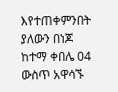እየተጠቀምንበት ያለውን በነጆ ከተማ ቀበሌ 04 ውስጥ አዋሳኙ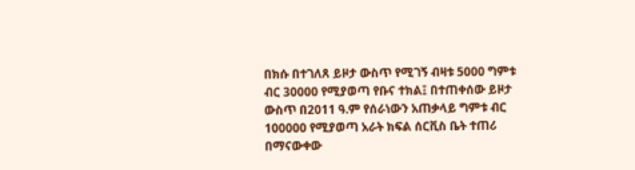በክሱ በተገለጸ ይዞታ ውስጥ የሚገኝ ብዛቱ 5000 ግምቱ ብር 30000 የሚያወጣ የቡና ተክል፤ በተጠቀሰው ይዞታ ውስጥ በ2011 ዓ.ም የሰራነውን አጠቃላይ ግምቱ ብር 100000 የሚያወጣ አራት ክፍል ሰርቪስ ቤት ተጠሪ በማናውቀው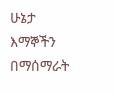ሁኔታ እማኞችን በማሰማራት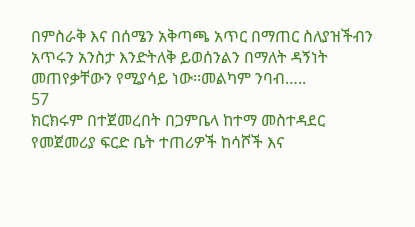በምስራቅ እና በሰሜን አቅጣጫ አጥር በማጠር ስለያዝችብን አጥሩን አንስታ እንድትለቅ ይወሰንልን በማለት ዳኝነት መጠየቃቸውን የሚያሳይ ነው፡፡መልካም ንባብ…..
57
ክርክሩም በተጀመረበት በጋምቤላ ከተማ መስተዳደር የመጀመሪያ ፍርድ ቤት ተጠሪዎች ከሳሾች እና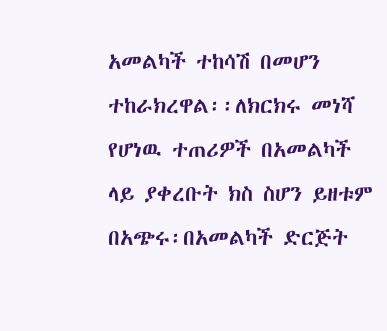አመልካች ተከሳሽ በመሆን ተከራክረዋል፡፡ለክርክሩ መነሻ የሆነዉ ተጠሪዎች በአመልካች ላይ ያቀረቡት ክስ ስሆን ይዘቱም በአጭሩ፡በአመልካች ድርጅት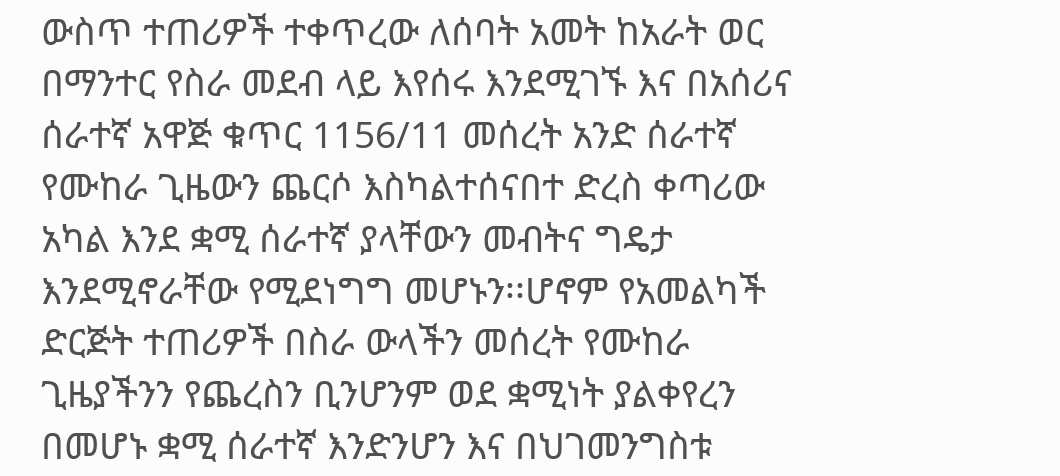ውስጥ ተጠሪዎች ተቀጥረው ለሰባት አመት ከአራት ወር በማንተር የስራ መደብ ላይ እየሰሩ እንደሚገኙ እና በአሰሪና ሰራተኛ አዋጅ ቁጥር 1156/11 መሰረት አንድ ሰራተኛ የሙከራ ጊዜውን ጨርሶ እስካልተሰናበተ ድረስ ቀጣሪው አካል እንደ ቋሚ ሰራተኛ ያላቸውን መብትና ግዴታ እንደሚኖራቸው የሚደነግግ መሆኑን፡፡ሆኖም የአመልካች ድርጅት ተጠሪዎች በስራ ውላችን መሰረት የሙከራ ጊዜያችንን የጨረስን ቢንሆንም ወደ ቋሚነት ያልቀየረን በመሆኑ ቋሚ ሰራተኛ እንድንሆን እና በህገመንግስቱ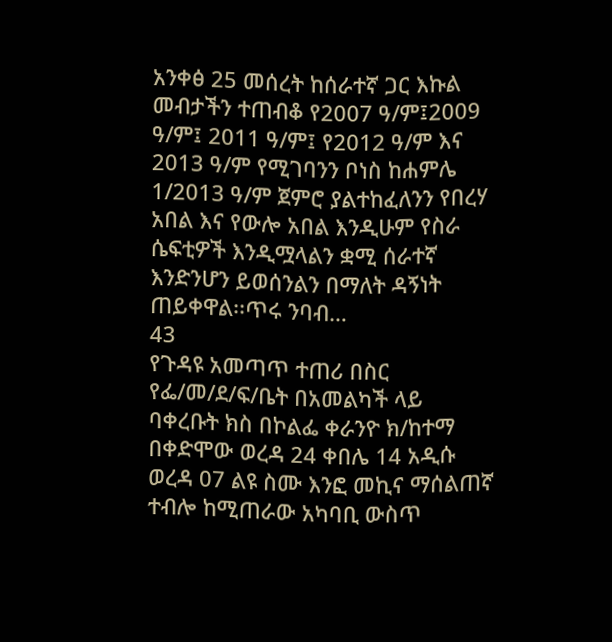አንቀፅ 25 መሰረት ከሰራተኛ ጋር እኩል መብታችን ተጠብቆ የ2007 ዓ/ም፤2009 ዓ/ም፤ 2011 ዓ/ም፤ የ2012 ዓ/ም እና 2013 ዓ/ም የሚገባንን ቦነስ ከሐምሌ 1/2013 ዓ/ም ጀምሮ ያልተከፈለንን የበረሃ አበል እና የውሎ አበል እንዲሁም የስራ ሴፍቲዎች እንዲሟላልን ቋሚ ሰራተኛ እንድንሆን ይወሰንልን በማለት ዳኝነት ጠይቀዋል፡፡ጥሩ ንባብ…
43
የጉዳዩ አመጣጥ ተጠሪ በስር የፌ/መ/ደ/ፍ/ቤት በአመልካች ላይ ባቀረቡት ክስ በኮልፌ ቀራንዮ ክ/ከተማ በቀድሞው ወረዳ 24 ቀበሌ 14 አዲሱ ወረዳ 07 ልዩ ስሙ እንፎ መኪና ማሰልጠኛ ተብሎ ከሚጠራው አካባቢ ውስጥ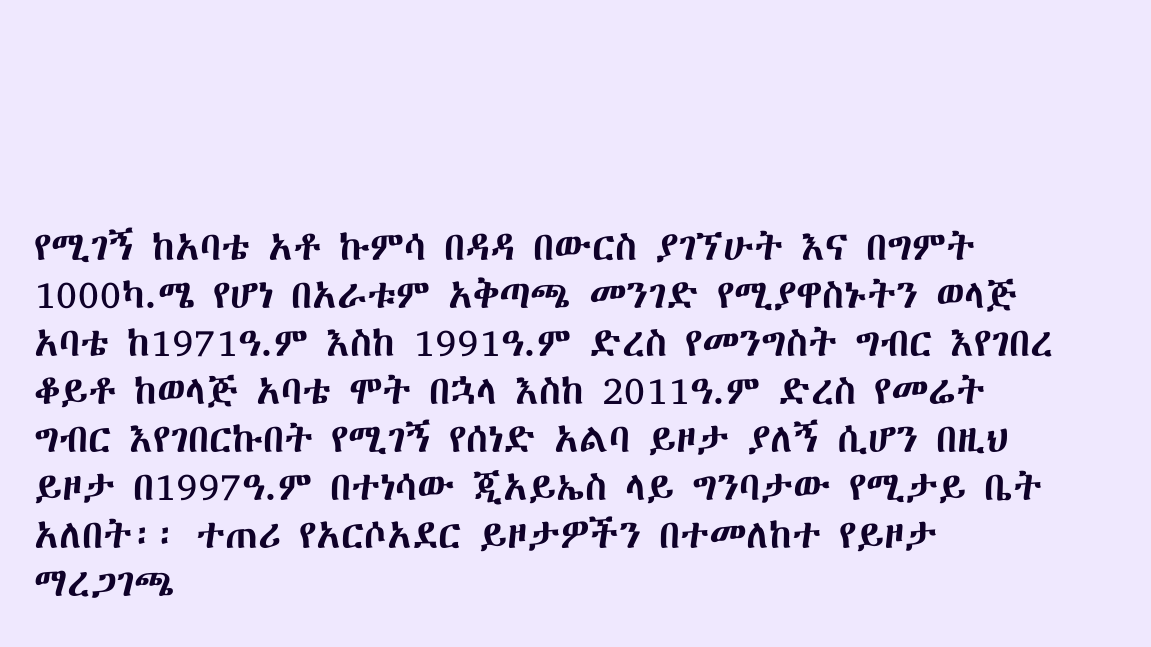የሚገኝ ከአባቴ አቶ ኩምሳ በዳዳ በውርስ ያገኘሁት እና በግምት 1000ካ.ሜ የሆነ በአራቱም አቅጣጫ መንገድ የሚያዋስኑትን ወላጅ አባቴ ከ1971ዓ.ም እስከ 1991ዓ.ም ድረስ የመንግስት ግብር እየገበረ ቆይቶ ከወላጅ አባቴ ሞት በኋላ እስከ 2011ዓ.ም ድረስ የመሬት ግብር እየገበርኩበት የሚገኝ የሰነድ አልባ ይዞታ ያለኝ ሲሆን በዚህ ይዞታ በ1997ዓ.ም በተነሳው ጂአይኤስ ላይ ግንባታው የሚታይ ቤት አለበት፡፡ ተጠሪ የአርሶአደር ይዞታዎችን በተመለከተ የይዞታ ማረጋገጫ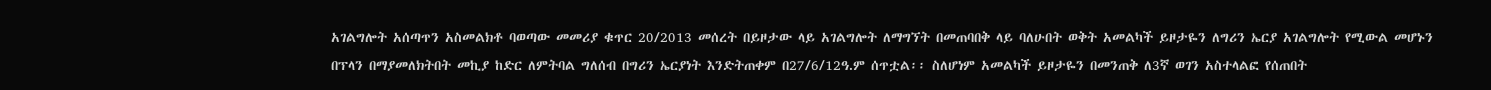አገልግሎት አሰጣጥን አስመልክቶ ባወጣው መመሪያ ቁጥር 20/2013 መሰረት በይዞታው ላይ አገልግሎት ለማግኘት በመጠባበቅ ላይ ባለሁበት ወቅት አመልካች ይዞታዬን ለግሪን ኤርያ አገልግሎት የሚውል መሆኑን በፕላን በማያመለክትበት መኪያ ከድር ለምትባል ግለሰብ በግሪን ኤርያነት እንድትጠቀም በ27/6/12ዓ.ም ሰጥቷል፡፡ ስለሆነም አመልካች ይዞታዬን በመንጠቅ ለ3ኛ ወገን አስተላልፎ የሰጠበት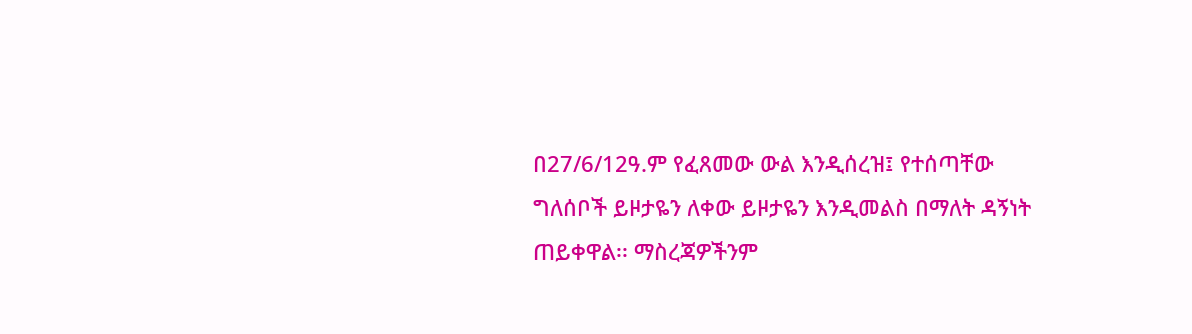በ27/6/12ዓ.ም የፈጸመው ውል እንዲሰረዝ፤ የተሰጣቸው ግለሰቦች ይዞታዬን ለቀው ይዞታዬን እንዲመልስ በማለት ዳኝነት ጠይቀዋል፡፡ ማስረጃዎችንም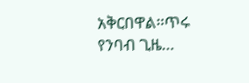አቅርበዋል፡፡ጥሩ የንባብ ጊዜ…